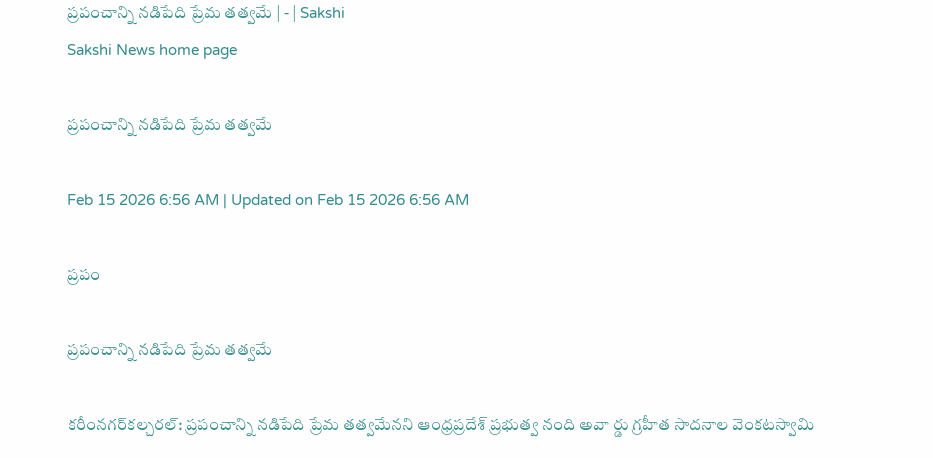ప్రపంచాన్ని నడిపేది ప్రేమ తత్వమే | - | Sakshi
Sakshi News home page

ప్రపంచాన్ని నడిపేది ప్రేమ తత్వమే

Feb 15 2026 6:56 AM | Updated on Feb 15 2026 6:56 AM

ప్రపం

ప్రపంచాన్ని నడిపేది ప్రేమ తత్వమే

కరీంనగర్‌కల్చరల్‌: ప్రపంచాన్ని నడిపేది ప్రేమ తత్వమేనని ఆంధ్రప్రదేశ్‌ ప్రభుత్వ నంది అవా ర్డు గ్రహీత సాదనాల వెంకటస్వామి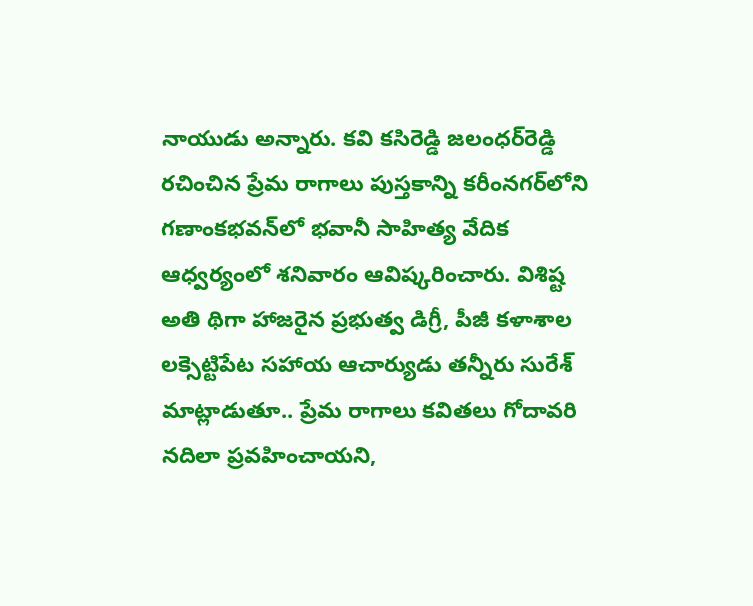నాయుడు అన్నారు. కవి కసిరెడ్డి జలంధర్‌రెడ్డి రచించిన ప్రేమ రాగాలు పుస్తకాన్ని కరీంనగర్‌లోని గణాంకభవన్‌లో భవానీ సాహిత్య వేదిక ఆధ్వర్యంలో శనివారం ఆవిష్కరించారు. విశిష్ట అతి థిగా హాజరైన ప్రభుత్వ డిగ్రీ, పీజీ కళాశాల లక్సెట్టిపేట సహాయ ఆచార్యుడు తన్నీరు సురేశ్‌ మాట్లాడుతూ.. ప్రేమ రాగాలు కవితలు గోదావరి నదిలా ప్రవహించాయని,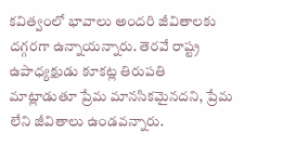కవిత్వంలో భావాలు అందరి జీవితాలకు దగ్గరగా ఉన్నాయన్నారు. తెరవే రాష్ట్ర ఉపాధ్యక్షుడు కూకట్ల తిరుపతి మాట్లాడుతూ ప్రేమ మానసికమైనదని, ప్రేమ లేని జీవితాలు ఉండవన్నారు.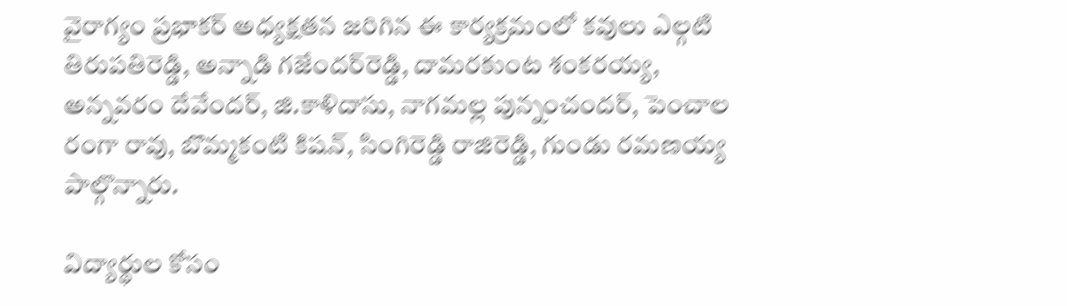వైరాగ్యం ప్రభాకర్‌ అధ్యక్షతన జరిగిన ఈ కార్యక్రమంలో కవులు ఎల్గటి తిరుపతిరెడ్డి, అన్నాడి గజేందర్‌రెడ్డి, దామరకుంట శంకరయ్య, అన్నవరం దేవేందర్‌, జి.కాళిదాసు, నాగమల్ల పున్నంచందర్‌, పెంచాల రంగా రావు, బొమ్మకంటి కిషన్‌, సింగిరెడ్డి రాజిరెడ్డి, గుండు రమణయ్య పాల్గొన్నారు.

విద్యార్థుల కోసం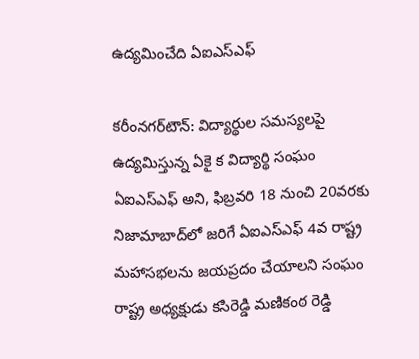ఉద్యమించేది ఏఐఎస్‌ఎఫ్‌

కరీంనగర్‌టౌన్‌: విద్యార్థుల సమస్యలపై ఉద్యమిస్తున్న ఏకై క విద్యార్థి సంఘం ఏఐఎస్‌ఎఫ్‌ అని, ఫిబ్రవరి 18 నుంచి 20వరకు నిజామాబాద్‌లో జరిగే ఏఐఎస్‌ఎఫ్‌ 4వ రాష్ట్ర మహాసభలను జయప్రదం చేయాలని సంఘం రాష్ట్ర అధ్యక్షుడు కసిరెడ్డి మణికంఠ రెడ్డి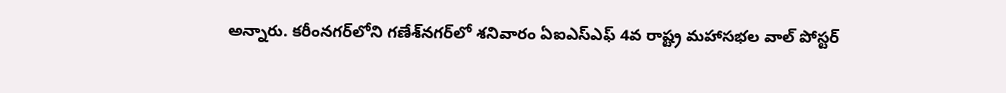అన్నారు. కరీంనగర్‌లోని గణేశ్‌నగర్‌లో శనివారం ఏఐఎస్‌ఎఫ్‌ 4వ రాష్ట్ర మహాసభల వాల్‌ పోస్టర్‌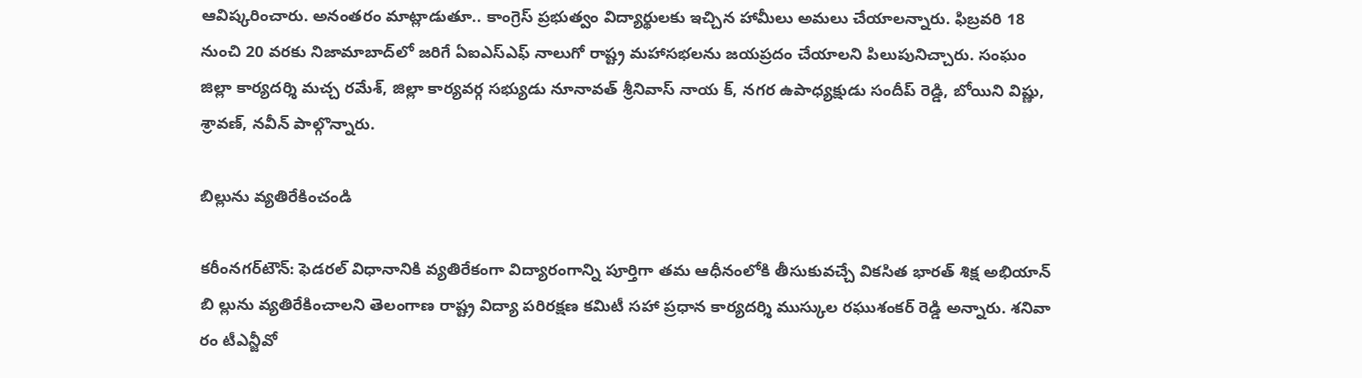ఆవిష్కరించారు. అనంతరం మాట్లాడుతూ.. కాంగ్రెస్‌ ప్రభుత్వం విద్యార్థులకు ఇచ్చిన హామీలు అమలు చేయాలన్నారు. ఫిబ్రవరి 18 నుంచి 20 వరకు నిజామాబాద్‌లో జరిగే ఏఐఎస్‌ఎఫ్‌ నాలుగో రాష్ట్ర మహాసభలను జయప్రదం చేయాలని పిలుపునిచ్చారు. సంఘం జిల్లా కార్యదర్శి మచ్చ రమేశ్‌, జిల్లా కార్యవర్గ సభ్యుడు నూనావత్‌ శ్రీనివాస్‌ నాయ క్‌, నగర ఉపాధ్యక్షుడు సందీప్‌ రెడ్డి, బోయిని విష్ణు, శ్రావణ్‌, నవీన్‌ పాల్గొన్నారు.

బిల్లును వ్యతిరేకించండి

కరీంనగర్‌టౌన్‌: ఫెడరల్‌ విధానానికి వ్యతిరేకంగా విద్యారంగాన్ని పూర్తిగా తమ ఆధీనంలోకి తీసుకువచ్చే వికసిత భారత్‌ శిక్ష అభియాన్‌ బి ల్లును వ్యతిరేకించాలని తెలంగాణ రాష్ట్ర విద్యా పరిరక్షణ కమిటీ సహా ప్రధాన కార్యదర్శి ముస్కుల రఘుశంకర్‌ రెడ్డి అన్నారు. శనివా రం టీఎన్జీవో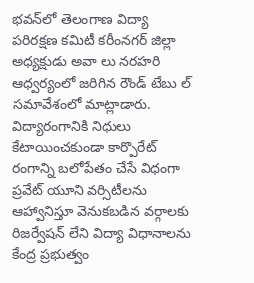భవన్‌లో తెలంగాణ విద్యా పరిరక్షణ కమిటీ కరీంనగర్‌ జిల్లా అధ్యక్షుడు అవా లు నరహరి ఆధ్వర్యంలో జరిగిన రౌండ్‌ టేబు ల్‌ సమావేశంలో మాట్లాడారు. విద్యారంగానికి నిధులు కేటాయించకుండా కార్పొరేట్‌ రంగాన్ని బలోపేతం చేసే విధంగా ప్రవేట్‌ యూని వర్సిటీలను ఆహ్వానిస్తూ వెనుకబడిన వర్గాలకు రిజర్వేషన్‌ లేని విద్యా విధానాలను కేంద్ర ప్రభుత్వం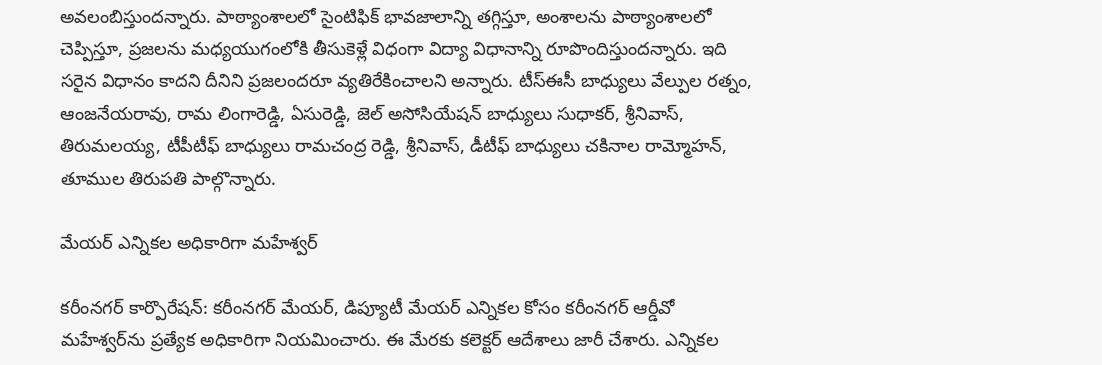అవలంబిస్తుందన్నారు. పాఠ్యాంశాలలో సైంటిఫిక్‌ భావజాలాన్ని తగ్గిస్తూ, అంశాలను పాఠ్యాంశాలలో చెప్పిస్తూ, ప్రజలను మధ్యయుగంలోకి తీసుకెళ్లే విధంగా విద్యా విధానాన్ని రూపొందిస్తుందన్నారు. ఇది సరైన విధానం కాదని దీనిని ప్రజలందరూ వ్యతిరేకించాలని అన్నారు. టీస్‌ఈసీ బాధ్యులు వేల్పుల రత్నం, ఆంజనేయరావు, రామ లింగారెడ్డి, ఏసురెడ్డి, జెల్‌ అసోసియేషన్‌ బాధ్యులు సుధాకర్‌, శ్రీనివాస్‌, తిరుమలయ్య, టీపీటీఫ్‌ బాధ్యులు రామచంద్ర రెడ్డి, శ్రీనివాస్‌, డీటీఫ్‌ బాధ్యులు చకినాల రామ్మోహన్‌, తూముల తిరుపతి పాల్గొన్నారు.

మేయర్‌ ఎన్నికల అధికారిగా మహేశ్వర్‌

కరీంనగర్‌ కార్పొరేషన్‌: కరీంనగర్‌ మేయర్‌, డిప్యూటీ మేయర్‌ ఎన్నికల కోసం కరీంనగర్‌ ఆర్డీవో మహేశ్వర్‌ను ప్రత్యేక అధికారిగా నియమించారు. ఈ మేరకు కలెక్టర్‌ ఆదేశాలు జారీ చేశారు. ఎన్నికల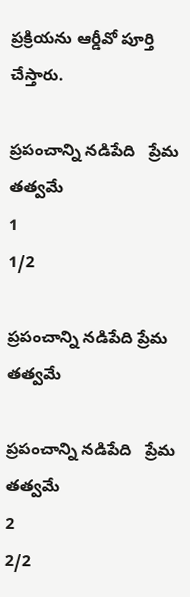ప్రక్రియను ఆర్డీవో పూర్తి చేస్తారు.

ప్రపంచాన్ని నడిపేది   ప్రేమ తత్వమే
1
1/2

ప్రపంచాన్ని నడిపేది ప్రేమ తత్వమే

ప్రపంచాన్ని నడిపేది   ప్రేమ తత్వమే
2
2/2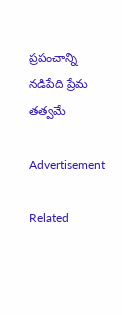ప్రపంచాన్ని నడిపేది ప్రేమ తత్వమే

Advertisement

Related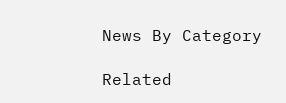News By Category

Related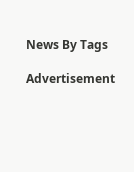News By Tags

Advertisement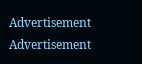Advertisement
Advertisement